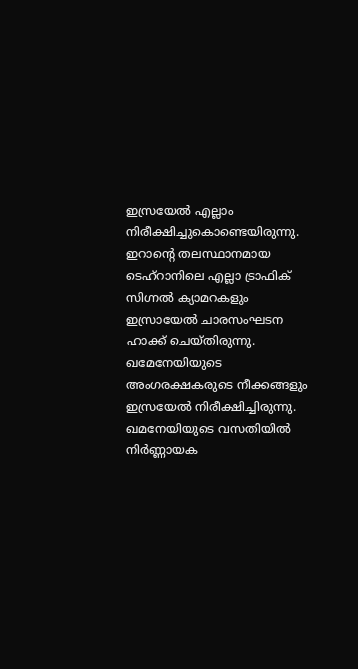ഇസ്രയേൽ എല്ലാം നിരീക്ഷിച്ചുകൊണ്ടെയിരുന്നു. ഇറാന്റെ തലസ്ഥാനമായ ടെഹ്‌റാനിലെ എല്ലാ ട്രാഫിക് സിഗ്നൽ ക്യാമറകളും ഇസ്രായേൽ ചാരസംഘടന ഹാക്ക് ചെയ്തിരുന്നു. ഖമേനേയിയുടെ അംഗരക്ഷകരുടെ നീക്കങ്ങളും ഇസ്രയേൽ നിരീക്ഷിച്ചിരുന്നു. ഖമനേയിയുടെ വസതിയിൽ നിർണ്ണായക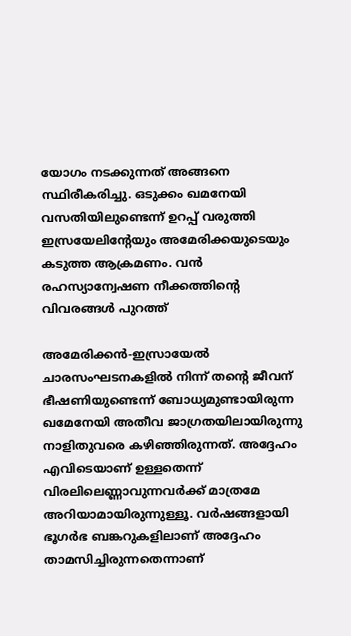യോഗം നടക്കുന്നത് അങ്ങനെ സ്ഥിരീകരിച്ചു. ഒടുക്കം ഖമനേയി വസതിയിലുണ്ടെന്ന് ഉറപ്പ് വരുത്തി ഇസ്രയേലിന്റേയും അമേരിക്കയുടെയും കടുത്ത ആക്രമണം. വൻ രഹസ്യാന്വേഷണ നീക്കത്തിന്റെ വിവരങ്ങൾ പുറത്ത്

അമേരിക്കൻ-ഇസ്രായേൽ ചാരസംഘടനകളിൽ നിന്ന് തന്റെ ജീവന് ഭീഷണിയുണ്ടെന്ന് ബോധ്യമുണ്ടായിരുന്ന ഖമേനേയി അതീവ ജാഗ്രതയിലായിരുന്നു നാളിതുവരെ കഴിഞ്ഞിരുന്നത്. അദ്ദേഹം എവിടെയാണ് ഉള്ളതെന്ന് വിരലിലെണ്ണാവുന്നവർക്ക് മാത്രമേ അറിയാമായിരുന്നുള്ളൂ. വർഷങ്ങളായി ഭൂഗർഭ ബങ്കറുകളിലാണ് അദ്ദേഹം താമസിച്ചിരുന്നതെന്നാണ്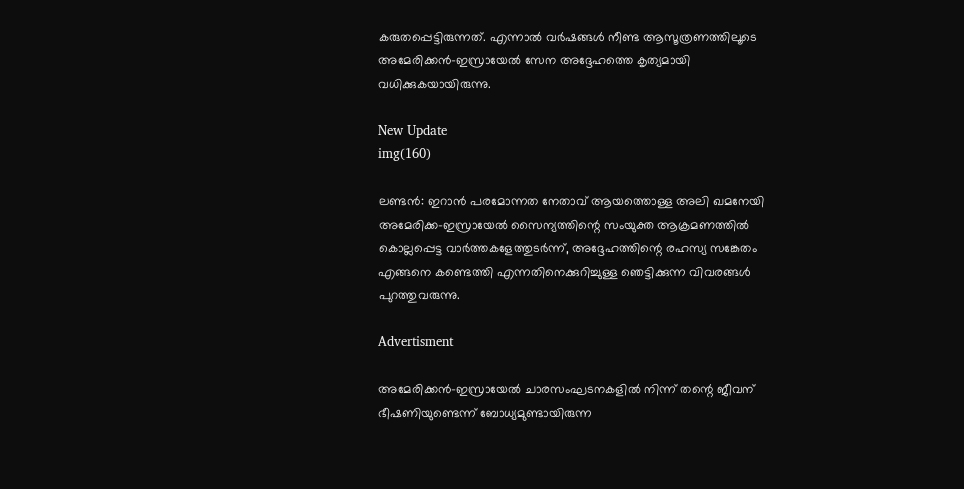കരുതപ്പെട്ടിരുന്നത്. എന്നാൽ വർഷങ്ങൾ നീണ്ട ആസൂത്രണത്തിലൂടെ അമേരിക്കൻ-ഇസ്രായേൽ സേന അദ്ദേഹത്തെ കൃത്യമായി വധിക്കുകയായിരുന്നു.

New Update
img(160)

ലണ്ടൻ: ഇറാൻ പരമോന്നത നേതാവ് ആയത്തൊള്ള അലി ഖമനേയി അമേരിക്ക-ഇസ്രായേൽ സൈന്യത്തിന്റെ സംയുക്ത ആക്രമണത്തിൽ കൊല്ലപ്പെട്ട വാർത്തകളേത്തുടർന്ന്, അദ്ദേഹത്തിന്റെ രഹസ്യ സങ്കേതം എങ്ങനെ കണ്ടെത്തി എന്നതിനെക്കുറിച്ചുള്ള ഞെട്ടിക്കുന്ന വിവരങ്ങൾ പുറത്തുവരുന്നു.

Advertisment

അമേരിക്കൻ-ഇസ്രായേൽ ചാരസംഘടനകളിൽ നിന്ന് തന്റെ ജീവന് ഭീഷണിയുണ്ടെന്ന് ബോധ്യമുണ്ടായിരുന്ന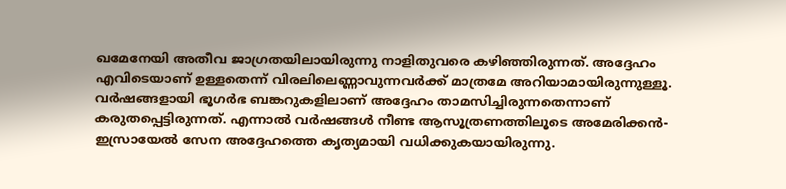ഖമേനേയി അതീവ ജാഗ്രതയിലായിരുന്നു നാളിതുവരെ കഴിഞ്ഞിരുന്നത്. അദ്ദേഹം എവിടെയാണ് ഉള്ളതെന്ന് വിരലിലെണ്ണാവുന്നവർക്ക് മാത്രമേ അറിയാമായിരുന്നുള്ളൂ. വർഷങ്ങളായി ഭൂഗർഭ ബങ്കറുകളിലാണ് അദ്ദേഹം താമസിച്ചിരുന്നതെന്നാണ് കരുതപ്പെട്ടിരുന്നത്. എന്നാൽ വർഷങ്ങൾ നീണ്ട ആസൂത്രണത്തിലൂടെ അമേരിക്കൻ-ഇസ്രായേൽ സേന അദ്ദേഹത്തെ കൃത്യമായി വധിക്കുകയായിരുന്നു.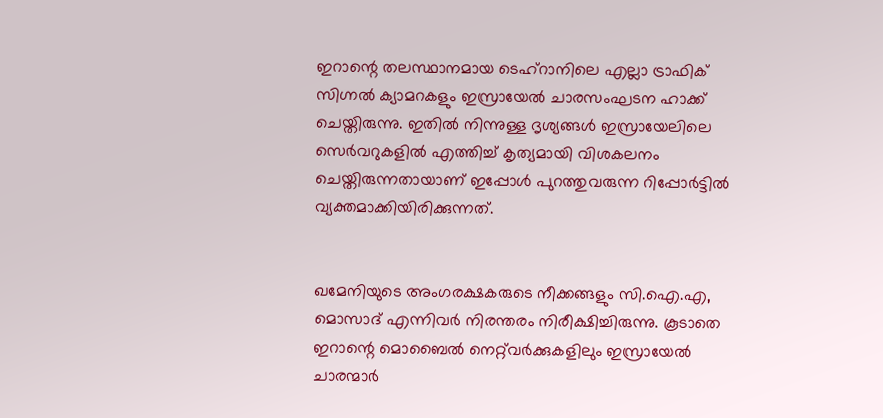ഇറാന്റെ തലസ്ഥാനമായ ടെഹ്‌റാനിലെ എല്ലാ ട്രാഫിക് സിഗ്നൽ ക്യാമറകളും ഇസ്രായേൽ ചാരസംഘടന ഹാക്ക് ചെയ്തിരുന്നു. ഇതിൽ നിന്നുള്ള ദൃശ്യങ്ങൾ ഇസ്രായേലിലെ സെർവറുകളിൽ എത്തിച്ച് കൃത്യമായി വിശകലനം ചെയ്തിരുന്നതായാണ് ഇപ്പോൾ പുറത്തുവരുന്ന റിപ്പോർട്ടിൽ വ്യക്തമാക്കിയിരിക്കുന്നത്.


ഖമേനിയുടെ അംഗരക്ഷകരുടെ നീക്കങ്ങളും സി.ഐ.എ, മൊസാദ് എന്നിവർ നിരന്തരം നിരീക്ഷിച്ചിരുന്നു. കൂടാതെ ഇറാന്റെ മൊബൈൽ നെറ്റ്‌വർക്കുകളിലും ഇസ്രായേൽ ചാരന്മാർ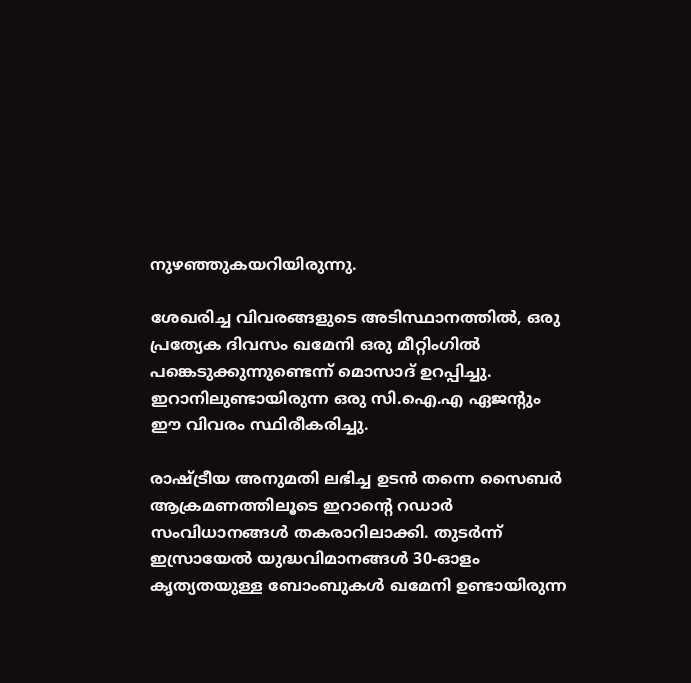നുഴഞ്ഞുകയറിയിരുന്നു.

ശേഖരിച്ച വിവരങ്ങളുടെ അടിസ്ഥാനത്തിൽ, ഒരു പ്രത്യേക ദിവസം ഖമേനി ഒരു മീറ്റിംഗിൽ പങ്കെടുക്കുന്നുണ്ടെന്ന് മൊസാദ് ഉറപ്പിച്ചു. ഇറാനിലുണ്ടായിരുന്ന ഒരു സി.ഐ.എ ഏജന്റും ഈ വിവരം സ്ഥിരീകരിച്ചു.

രാഷ്ട്രീയ അനുമതി ലഭിച്ച ഉടൻ തന്നെ സൈബർ ആക്രമണത്തിലൂടെ ഇറാന്റെ റഡാർ സംവിധാനങ്ങൾ തകരാറിലാക്കി. തുടർന്ന് ഇസ്രായേൽ യുദ്ധവിമാനങ്ങൾ 30-ഓളം കൃത്യതയുള്ള ബോംബുകൾ ഖമേനി ഉണ്ടായിരുന്ന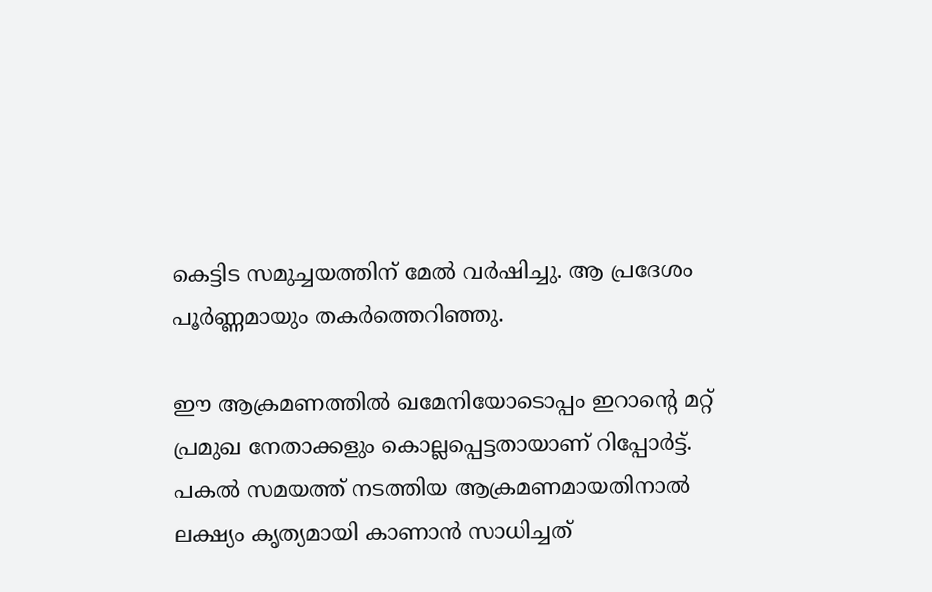കെട്ടിട സമുച്ചയത്തിന് മേൽ വർഷിച്ചു. ആ പ്രദേശം പൂർണ്ണമായും തകർത്തെറിഞ്ഞു.

ഈ ആക്രമണത്തിൽ ഖമേനിയോടൊപ്പം ഇറാന്റെ മറ്റ് പ്രമുഖ നേതാക്കളും കൊല്ലപ്പെട്ടതായാണ് റിപ്പോർട്ട്. പകൽ സമയത്ത് നടത്തിയ ആക്രമണമായതിനാൽ ലക്ഷ്യം കൃത്യമായി കാണാൻ സാധിച്ചത്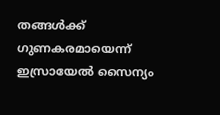തങ്ങൾക്ക് ഗുണകരമായെന്ന് ഇസ്രായേൽ സൈന്യം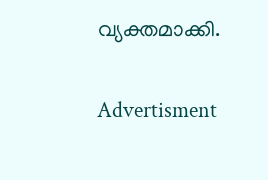വ്യക്തമാക്കി.

Advertisment